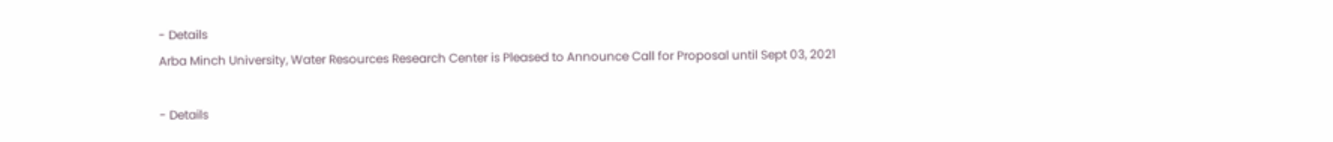- Details
Arba Minch University, Water Resources Research Center is Pleased to Announce Call for Proposal until Sept 03, 2021

- Details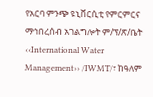የአርባ ምንጭ ዩኒቨርሲቲ የምርምርና ማኅበረሰብ አገልግሎት ም/ፕ/ጽ/ቤት ‹‹International Water Management›› /IWMT/፣ ከዓለም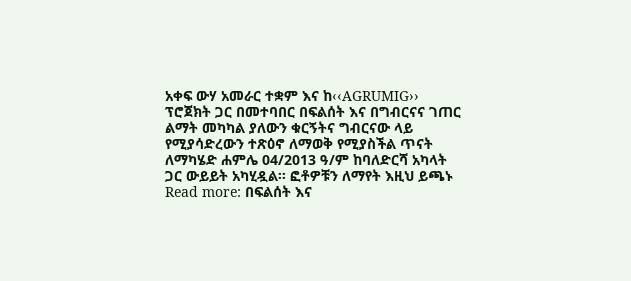አቀፍ ውሃ አመራር ተቋም እና ከ‹‹AGRUMIG›› ፕሮጀክት ጋር በመተባበር በፍልሰት እና በግብርናና ገጠር ልማት መካካል ያለውን ቁርኝትና ግብርናው ላይ የሚያሳድረውን ተጽዕኖ ለማወቅ የሚያስችል ጥናት ለማካሄድ ሐምሌ 04/2013 ዓ/ም ከባለድርሻ አካላት ጋር ውይይት አካሂዷል፡፡ ፎቶዎቹን ለማየት እዚህ ይጫኑ
Read more: በፍልሰት እና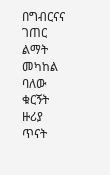በግብርናና ገጠር ልማት መካከል ባለው ቁርኝት ዙሪያ ጥናት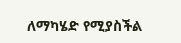ለማካሄድ የሚያስችል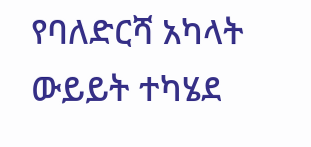የባለድርሻ አካላት ውይይት ተካሄደ